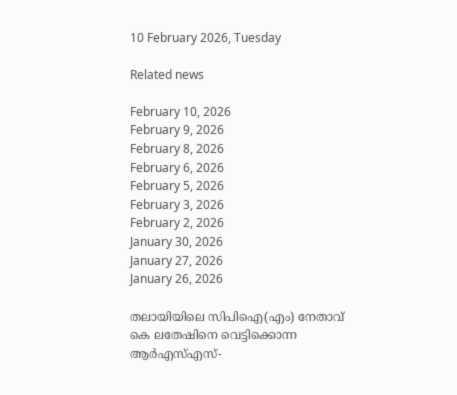10 February 2026, Tuesday

Related news

February 10, 2026
February 9, 2026
February 8, 2026
February 6, 2026
February 5, 2026
February 3, 2026
February 2, 2026
January 30, 2026
January 27, 2026
January 26, 2026

തലായിയിലെ സിപിഐ(എം) നേതാവ് കെ ലതേഷിനെ വെട്ടിക്കൊന്ന ആര്‍എസ്എസ്-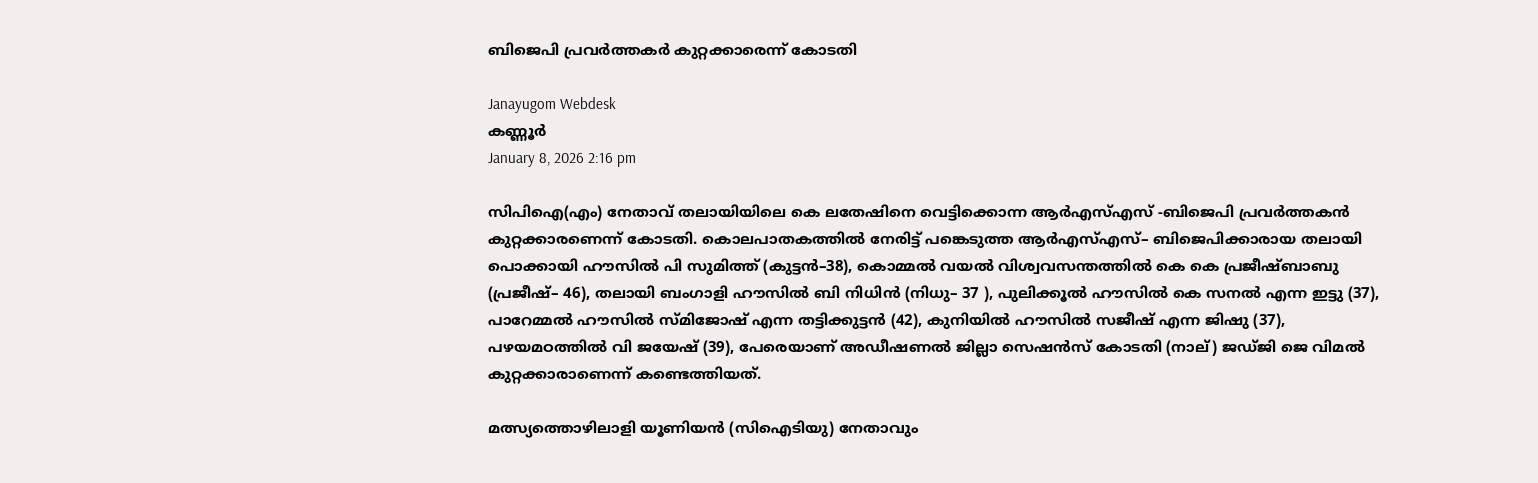ബിജെപി പ്രവര്‍ത്തകര്‍ കുറ്റക്കാരെന്ന് കോടതി

Janayugom Webdesk
കണ്ണൂര്‍
January 8, 2026 2:16 pm

സിപിഐ(എം) നേതാവ് തലായിയിലെ കെ ലതേഷിനെ വെട്ടിക്കൊന്ന ആര്‍എസ്എസ് ‑ബിജെപി പ്രവര്‍ത്തകന്‍ കുറ്റക്കാരണെന്ന് കോടതി. കൊലപാതകത്തിൽ നേരിട്ട്‌ പങ്കെടുത്ത ആർഎസ്‌എസ്‌– ബിജെപിക്കാരായ തലായി പൊക്കായി ഹ‍ൗസിൽ പി സുമിത്ത്‌ (കുട്ടൻ–38), കൊമ്മൽ വയൽ വിശ്വവസന്തത്തിൽ കെ കെ പ്രജീഷ്‌ബാബു (പ്രജീഷ്‌– 46), തലായി ബംഗാളി ഹ‍ൗസിൽ ബി നിധിൻ (നിധു– 37 ), പുലിക്കൂൽ ഹ‍ൗസിൽ കെ സനൽ എന്ന ഇട്ടു (37), പാറേമ്മൽ ഹ‍ൗസിൽ സ്‌മിജോഷ്‌ എന്ന തട്ടിക്കുട്ടൻ (42), കുനിയിൽ ഹ‍ൗസിൽ സജീഷ്‌ എന്ന ജിഷു (37), പഴയമഠത്തിൽ വി ജയേഷ്‌ (39), പേരെയാണ്‌ അഡീഷണൽ ജില്ലാ സെഷൻസ്‌ കോടതി (നാല്‌) ജഡ്‌ജി ജെ വിമൽ കുറ്റക്കാരാണെന്ന്‌ കണ്ടെത്തിയത്‌.

മത്സ്യത്തൊഴിലാളി യൂണിയൻ (സിഐടിയു) നേതാവും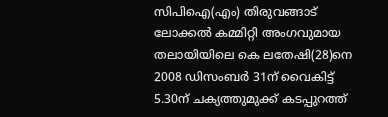സിപിഐ(എം) തിരുവങ്ങാട്‌ ലോക്കൽ കമ്മിറ്റി അംഗവുമായ തലായിയിലെ കെ ലതേഷി(28)നെ 2008 ഡിസംബർ 31ന്‌ വൈകിട്ട്‌ 5.30ന്‌ ചക്യത്തുമുക്ക്‌ കടപ്പുറത്ത്‌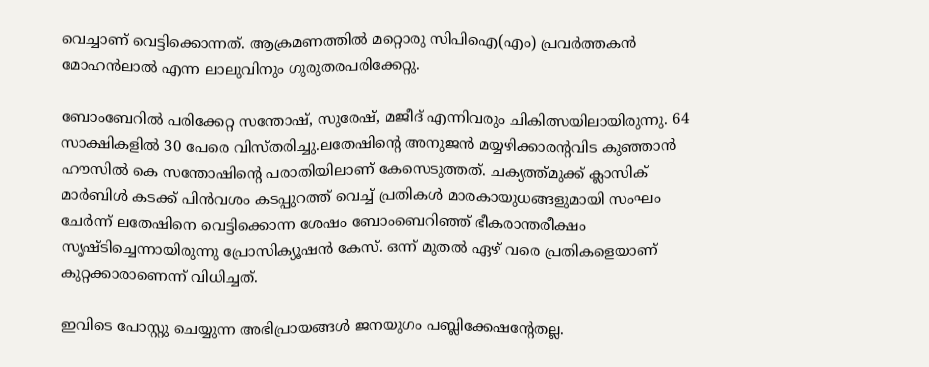വെച്ചാണ്‌ വെട്ടിക്കൊന്നത്‌. ആക്രമണത്തിൽ മറ്റൊരു സിപിഐ(എം) പ്രവർത്തകൻ മോഹൻലാൽ എന്ന ലാലുവിനും ഗുരുതരപരിക്കേറ്റു.

ബോംബേറിൽ പരിക്കേറ്റ സന്തോഷ്‌, സുരേഷ്‌, മജീദ്‌ എന്നിവരും ചികിത്സയിലായിരുന്നു. 64 സാക്ഷികളിൽ 30 പേരെ വിസ്‌തരിച്ചു.ലതേഷിന്റെ അനുജൻ മയ്യഴിക്കാരന്റവിട കുഞ്ഞാൻ ഹ‍ൗസിൽ കെ സന്തോഷിന്റെ പരാതിയിലാണ്‌ കേസെടുത്തത്‌. ചക്യത്ത്‌മുക്ക്‌ ക്ലാസിക്‌ മാർബിൾ കടക്ക്‌ പിൻവശം കടപ്പുറത്ത്‌ വെച്ച്‌ പ്രതികൾ മാരകായുധങ്ങളുമായി സംഘം ചേർന്ന്‌ ലതേഷിനെ വെട്ടിക്കൊന്ന ശേഷം ബോംബെറിഞ്ഞ്‌ ഭീകരാന്തരീക്ഷം സൃഷ്‌ടിച്ചെന്നായിരുന്നു പ്രോസിക്യൂഷൻ കേസ്‌. ഒന്ന് മുതൽ ഏഴ് വരെ പ്രതികളെയാണ് കുറ്റക്കാരാണെന്ന് വിധിച്ചത്.

ഇവിടെ പോസ്റ്റു ചെയ്യുന്ന അഭിപ്രായങ്ങള്‍ ജനയുഗം പബ്ലിക്കേഷന്റേതല്ല.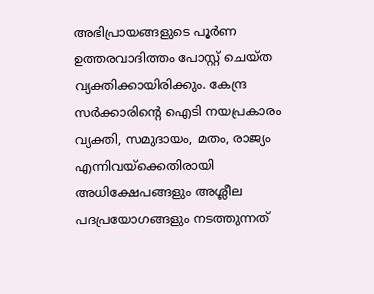അഭിപ്രായങ്ങളുടെ പൂര്‍ണ ഉത്തരവാദിത്തം പോസ്റ്റ് ചെയ്ത വ്യക്തിക്കായിരിക്കും. കേന്ദ്ര സര്‍ക്കാരിന്റെ ഐടി നയപ്രകാരം വ്യക്തി, സമുദായം, മതം, രാജ്യം എന്നിവയ്‌ക്കെതിരായി അധിക്ഷേപങ്ങളും അശ്ലീല പദപ്രയോഗങ്ങളും നടത്തുന്നത്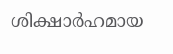ശിക്ഷാര്‍ഹമായ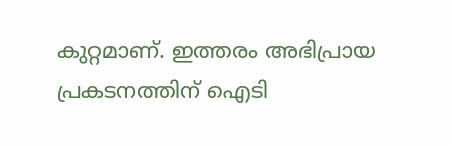കുറ്റമാണ്. ഇത്തരം അഭിപ്രായ പ്രകടനത്തിന് ഐടി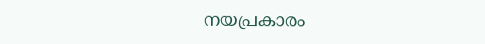നയപ്രകാരം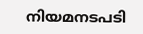നിയമനടപടി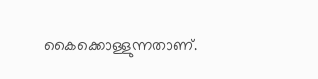കൈക്കൊള്ളുന്നതാണ്.